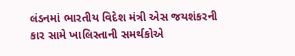લંડનમાં ભારતીય વિદેશ મંત્રી એસ જયશંકરની કાર સામે ખાલિસ્તાની સમર્થકોએ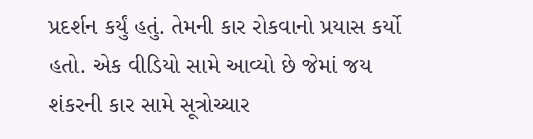પ્રદર્શન કર્યું હતું. તેમની કાર રોકવાનો પ્રયાસ કર્યો હતો. એક વીડિયો સામે આવ્યો છે જેમાં જય શંકરની કાર સામે સૂત્રોચ્ચાર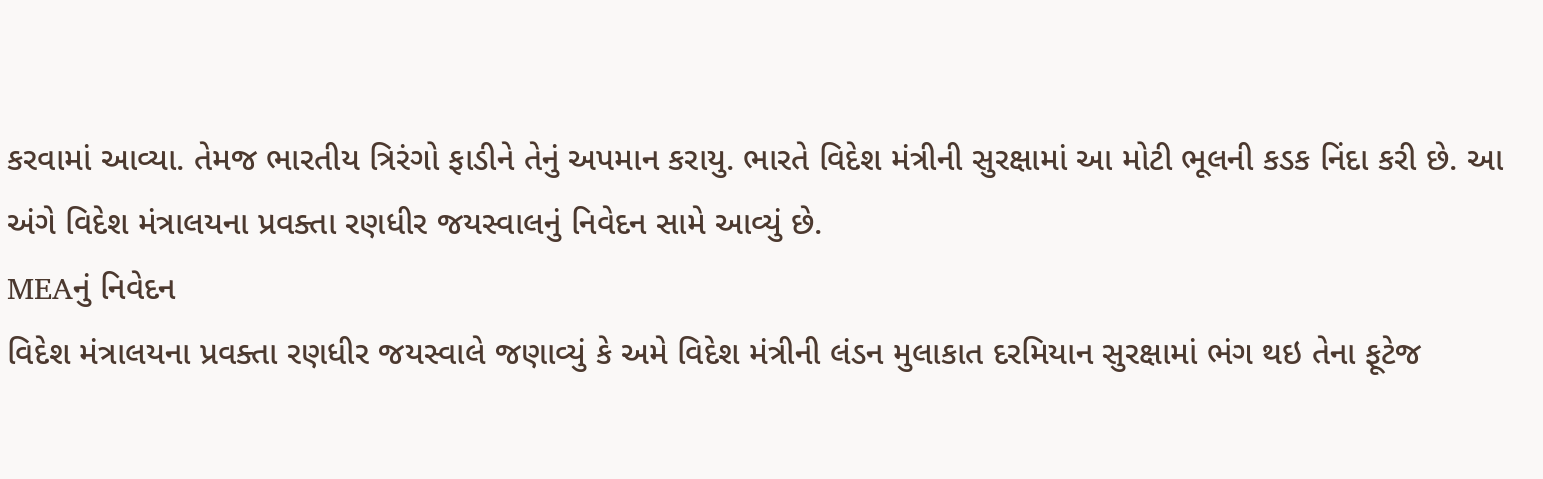કરવામાં આવ્યા. તેમજ ભારતીય ત્રિરંગો ફાડીને તેનું અપમાન કરાયુ. ભારતે વિદેશ મંત્રીની સુરક્ષામાં આ મોટી ભૂલની કડક નિંદા કરી છે. આ અંગે વિદેશ મંત્રાલયના પ્રવક્તા રણધીર જયસ્વાલનું નિવેદન સામે આવ્યું છે.
MEAનું નિવેદન
વિદેશ મંત્રાલયના પ્રવક્તા રણધીર જયસ્વાલે જણાવ્યું કે અમે વિદેશ મંત્રીની લંડન મુલાકાત દરમિયાન સુરક્ષામાં ભંગ થઇ તેના ફૂટેજ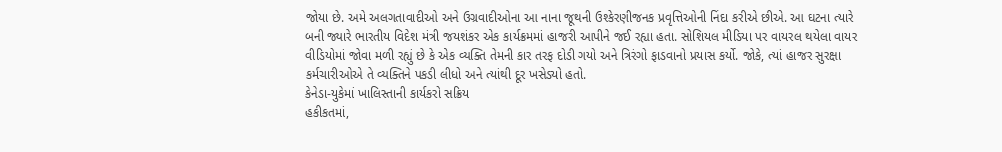જોયા છે. અમે અલગતાવાદીઓ અને ઉગ્રવાદીઓના આ નાના જૂથની ઉશ્કેરણીજનક પ્રવૃત્તિઓની નિંદા કરીએ છીએ. આ ઘટના ત્યારે બની જ્યારે ભારતીય વિદેશ મંત્રી જયશંકર એક કાર્યક્રમમાં હાજરી આપીને જઈ રહ્યા હતા. સોશિયલ મીડિયા પર વાયરલ થયેલા વાયર વીડિયોમાં જોવા મળી રહ્યું છે કે એક વ્યક્તિ તેમની કાર તરફ દોડી ગયો અને ત્રિરંગો ફાડવાનો પ્રયાસ કર્યો. જોકે, ત્યાં હાજર સુરક્ષા કર્મચારીઓએ તે વ્યક્તિને પકડી લીધો અને ત્યાંથી દૂર ખસેડ્યો હતો.
કેનેડા-યુકેમાં ખાલિસ્તાની કાર્યકરો સક્રિય
હકીકતમાં,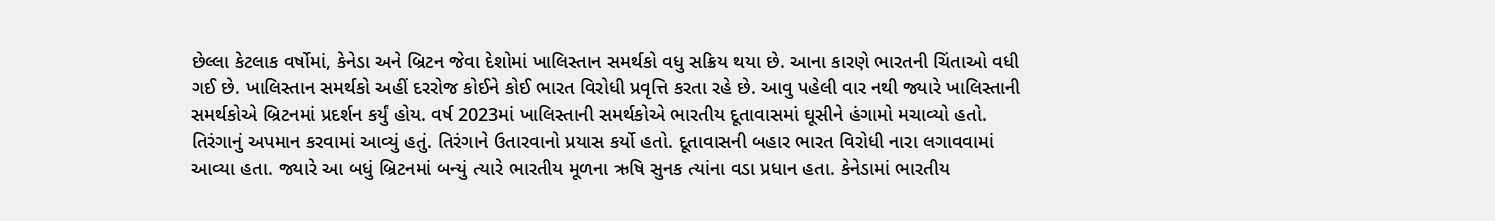છેલ્લા કેટલાક વર્ષોમાં, કેનેડા અને બ્રિટન જેવા દેશોમાં ખાલિસ્તાન સમર્થકો વધુ સક્રિય થયા છે. આના કારણે ભારતની ચિંતાઓ વધી ગઈ છે. ખાલિસ્તાન સમર્થકો અહીં દરરોજ કોઈને કોઈ ભારત વિરોધી પ્રવૃત્તિ કરતા રહે છે. આવુ પહેલી વાર નથી જ્યારે ખાલિસ્તાની સમર્થકોએ બ્રિટનમાં પ્રદર્શન કર્યું હોય. વર્ષ 2023માં ખાલિસ્તાની સમર્થકોએ ભારતીય દૂતાવાસમાં ઘૂસીને હંગામો મચાવ્યો હતો. તિરંગાનું અપમાન કરવામાં આવ્યું હતું. તિરંગાને ઉતારવાનો પ્રયાસ કર્યો હતો. દૂતાવાસની બહાર ભારત વિરોધી નારા લગાવવામાં આવ્યા હતા. જ્યારે આ બધું બ્રિટનમાં બન્યું ત્યારે ભારતીય મૂળના ઋષિ સુનક ત્યાંના વડા પ્રધાન હતા. કેનેડામાં ભારતીય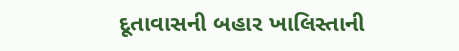દૂતાવાસની બહાર ખાલિસ્તાની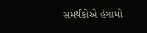સમર્થકોએ હંગામો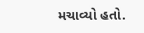મચાવ્યો હતો.